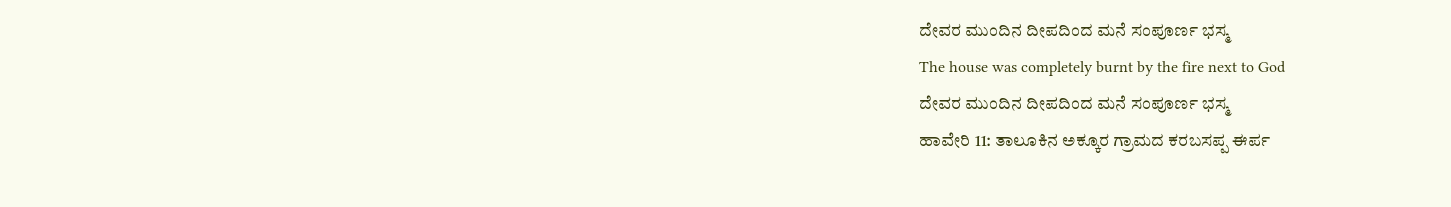ದೇವರ ಮುಂದಿನ ದೀಪದಿಂದ ಮನೆ ಸಂಪೂರ್ಣ ಭಸ್ಮ
The house was completely burnt by the fire next to God
ದೇವರ ಮುಂದಿನ ದೀಪದಿಂದ ಮನೆ ಸಂಪೂರ್ಣ ಭಸ್ಮ
ಹಾವೇರಿ 11: ತಾಲೂಕಿನ ಅಕ್ಕೂರ ಗ್ರಾಮದ ಕರಬಸಪ್ಪ ಈರ್ಪ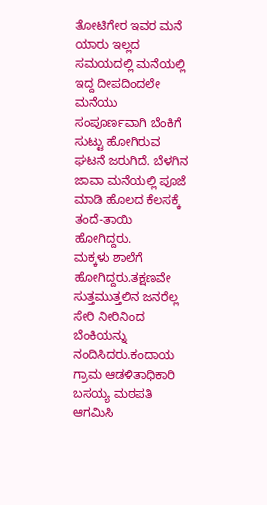ತೋಟಿಗೇರ ಇವರ ಮನೆ ಯಾರು ಇಲ್ಲದ ಸಮಯದಲ್ಲಿ ಮನೆಯಲ್ಲಿ ಇದ್ದ ದೀಪದಿಂದಲೇ ಮನೆಯು ಸಂಪೂರ್ಣವಾಗಿ ಬೆಂಕಿಗೆ ಸುಟ್ಟು ಹೋಗಿರುವ ಘಟನೆ ಜರುಗಿದೆ. ಬೆಳಗಿನ ಜಾವಾ ಮನೆಯಲ್ಲಿ ಪೂಜೆ ಮಾಡಿ ಹೊಲದ ಕೆಲಸಕ್ಕೆ ತಂದೆ-ತಾಯಿ ಹೋಗಿದ್ದರು.
ಮಕ್ಕಳು ಶಾಲೆಗೆ ಹೋಗಿದ್ದರು.ತಕ್ಷಣವೇ ಸುತ್ತಮುತ್ತಲಿನ ಜನರೆಲ್ಲ ಸೇರಿ ನೀರಿನಿಂದ ಬೆಂಕಿಯನ್ನು ನಂದಿಸಿದರು.ಕಂದಾಯ ಗ್ರಾಮ ಆಡಳಿತಾಧಿಕಾರಿ ಬಸಯ್ಯ ಮಠಪತಿ ಆಗಮಿಸಿ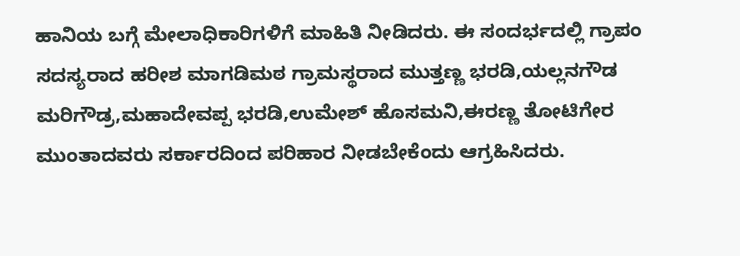ಹಾನಿಯ ಬಗ್ಗೆ ಮೇಲಾಧಿಕಾರಿಗಳಿಗೆ ಮಾಹಿತಿ ನೀಡಿದರು. ಈ ಸಂದರ್ಭದಲ್ಲಿ ಗ್ರಾಪಂ ಸದಸ್ಯರಾದ ಹರೀಶ ಮಾಗಡಿಮಠ ಗ್ರಾಮಸ್ಥರಾದ ಮುತ್ತಣ್ಣ ಭರಡಿ,ಯಲ್ಲನಗೌಡ ಮರಿಗೌಡ್ರ,ಮಹಾದೇವಪ್ಪ ಭರಡಿ,ಉಮೇಶ್ ಹೊಸಮನಿ,ಈರಣ್ಣ ತೋಟಿಗೇರ ಮುಂತಾದವರು ಸರ್ಕಾರದಿಂದ ಪರಿಹಾರ ನೀಡಬೇಕೆಂದು ಆಗ್ರಹಿಸಿದರು.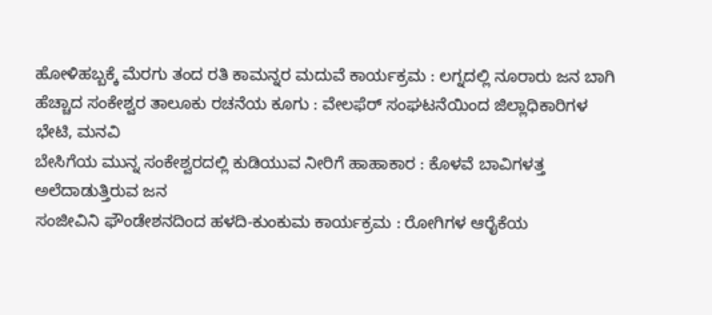ಹೋಳಿಹಬ್ಬಕ್ಕೆ ಮೆರಗು ತಂದ ರತಿ ಕಾಮನ್ನರ ಮದುವೆ ಕಾರ್ಯಕ್ರಮ : ಲಗ್ನದಲ್ಲಿ ನೂರಾರು ಜನ ಬಾಗಿ
ಹೆಚ್ಚಾದ ಸಂಕೇಶ್ವರ ತಾಲೂಕು ರಚನೆಯ ಕೂಗು : ವೇಲಫೆರ್ ಸಂಘಟನೆಯಿಂದ ಜಿಲ್ಲಾಧಿಕಾರಿಗಳ ಭೇಟಿ, ಮನವಿ
ಬೇಸಿಗೆಯ ಮುನ್ನ ಸಂಕೇಶ್ವರದಲ್ಲಿ ಕುಡಿಯುವ ನೀರಿಗೆ ಹಾಹಾಕಾರ : ಕೊಳವೆ ಬಾವಿಗಳತ್ತ ಅಲೆದಾಡುತ್ತಿರುವ ಜನ
ಸಂಜೀವಿನಿ ಫೌಂಡೇಶನದಿಂದ ಹಳದಿ-ಕುಂಕುಮ ಕಾರ್ಯಕ್ರಮ : ರೋಗಿಗಳ ಆರೈಕೆಯ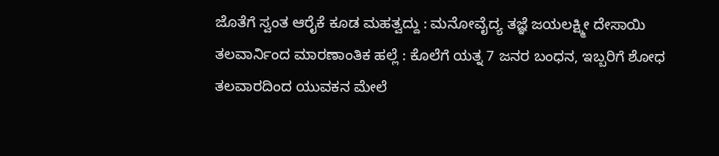ಜೊತೆಗೆ ಸ್ವಂತ ಆರೈಕೆ ಕೂಡ ಮಹತ್ವದ್ದು : ಮನೋವೈದ್ಯ ತಜ್ಞೆ ಜಯಲಕ್ಷ್ಮೀ ದೇಸಾಯಿ
ತಲವಾರ್ನಿಂದ ಮಾರಣಾಂತಿಕ ಹಲ್ಲೆ : ಕೊಲೆಗೆ ಯತ್ನ 7 ಜನರ ಬಂಧನ, ಇಬ್ಬರಿಗೆ ಶೋಧ
ತಲವಾರದಿಂದ ಯುವಕನ ಮೇಲೆ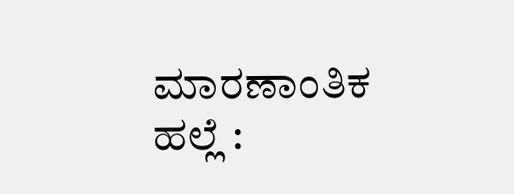ಮಾರಣಾಂತಿಕ ಹಲ್ಲೆ :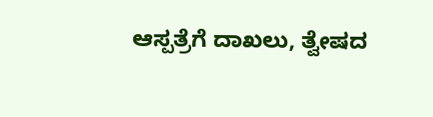ಆಸ್ಪತ್ರೆಗೆ ದಾಖಲು, ತ್ವೇಷದ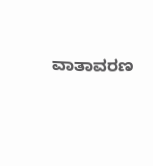ವಾತಾವರಣ